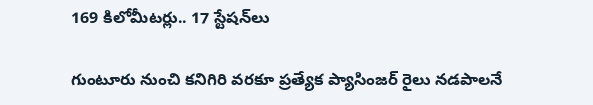169 కిలోమీటర్లు.. 17 స్టేషన్‌లు

గుంటూరు నుంచి కనిగిరి వరకూ ప్రత్యేక ప్యాసింజర్‌ రైలు నడపాలనే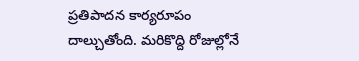ప్రతిపాదన కార్యరూపం దాల్చుతోంది. మరికొద్ది రోజుల్లోనే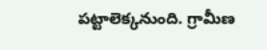పట్టాలెక్కనుంది. గ్రామీణ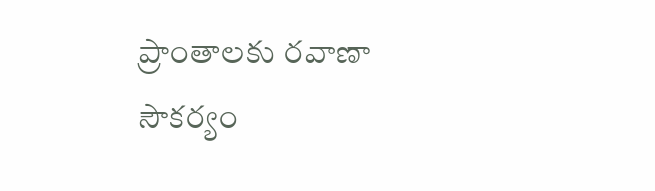ప్రాంతాలకు రవాణా సౌకర్యం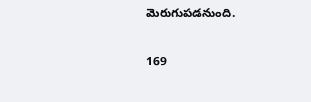మెరుగుపడనుంది.

169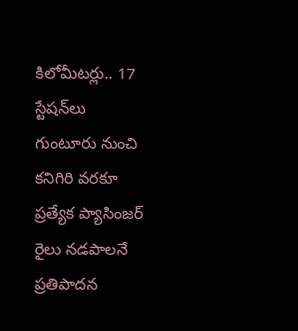కిలోమీటర్లు.. 17 స్టేషన్‌లు
గుంటూరు నుంచి కనిగిరి వరకూ ప్రత్యేక ప్యాసింజర్‌ రైలు నడపాలనే ప్రతిపాదన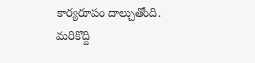కార్యరూపం దాల్చుతోంది. మరికొద్ది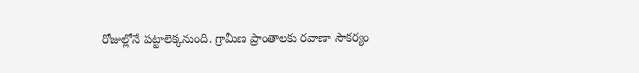రోజుల్లోనే పట్టాలెక్కనుంది. గ్రామీణ ప్రాంతాలకు రవాణా సౌకర్యం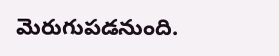మెరుగుపడనుంది.